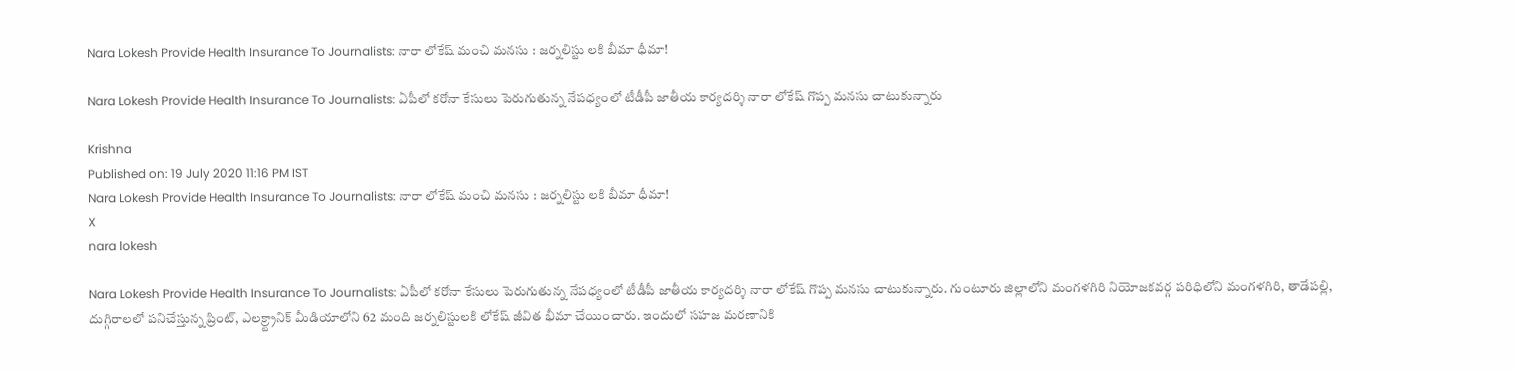Nara Lokesh Provide Health Insurance To Journalists: నారా లోకేష్ మంచి మనసు : జర్నలిస్టు లకి బీమా ధీమా!

Nara Lokesh Provide Health Insurance To Journalists: ఏపీలో కరోనా కేసులు పెరుగుతున్న నేపధ్యంలో టీడీపీ జాతీయ కార్యదర్శి నారా లోకేష్ గొప్ప మనసు చాటుకున్నారు

Krishna
Published on: 19 July 2020 11:16 PM IST
Nara Lokesh Provide Health Insurance To Journalists: నారా లోకేష్ మంచి మనసు : జర్నలిస్టు లకి బీమా ధీమా!
X
nara lokesh

Nara Lokesh Provide Health Insurance To Journalists: ఏపీలో కరోనా కేసులు పెరుగుతున్న నేపధ్యంలో టీడీపీ జాతీయ కార్యదర్శి నారా లోకేష్ గొప్ప మనసు చాటుకున్నారు. గుంటూరు జిల్లాలోని మంగళగిరి నియోజకవర్గ పరిధిలోని మంగ‌ళ‌గిరి, తాడేప‌ల్లి, దుగ్గిరాల‌లో ప‌నిచేస్తున్న ప్రింట్‌, ఎల‌క్ర్ట్రానిక్ మీడియాలోని 62 మంది జర్నలిస్టులకి లోకేష్ జీవిత భీమా చేయించారు. ఇందులో సహజ మరణానికి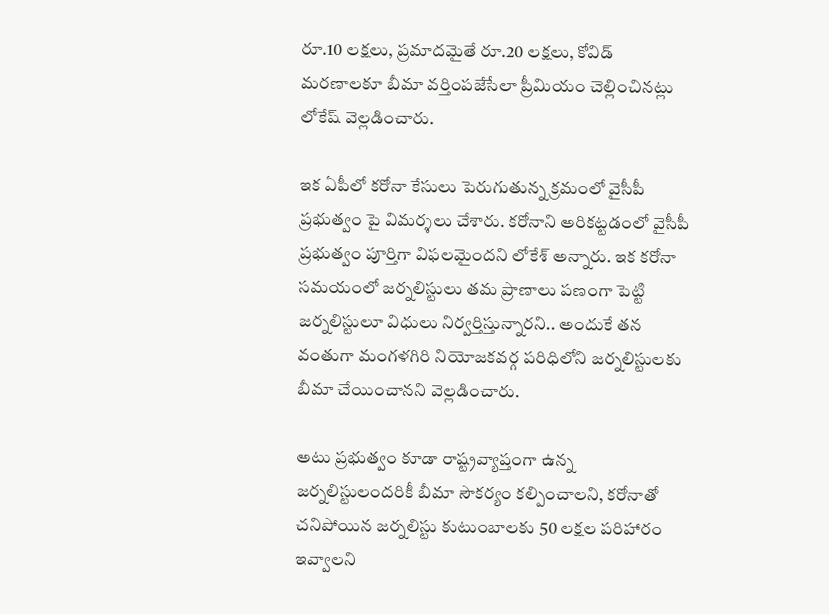రూ.10 లక్షలు, ప్రమాదమైతే రూ.20 లక్షలు, కోవిడ్‌ మరణాలకూ బీమా వర్తింపజేసేలా ప్రీమియం చెల్లించినట్లు లోకేష్ వెల్లడించారు.

ఇక ఏపీలో కరోనా కేసులు పెరుగుతున్న క్రమంలో వైసీపీ ప్రభుత్వం పై విమర్శలు చేశారు. కరోనాని అరికట్టడంలో వైసీపీ ప్రభుత్వం పూర్తిగా విఫలమైందని లోకేశ్‌ అన్నారు. ఇక కరోనా సమయంలో జర్నలిస్టులు త‌మ ప్రాణాలు ప‌ణంగా పెట్టి జ‌ర్నలిస్టులూ విధులు నిర్వర్తిస్తున్నార‌ని.. అందుకే తన వంతుగా మంగళగిరి నియోజకవర్గ పరిధిలోని జ‌ర్నలిస్టుల‌కు బీమా చేయించాన‌ని వెల్లడించారు.

అటు ప్రభుత్వం కూడా రాష్ట్రవ్యాప్తంగా ఉన్న జ‌ర్నలిస్టులంద‌రికీ బీమా సౌకర్యం కల్పించాలని, కరోనాతో చనిపోయిన జ‌ర్నలిస్టు కుటుంబాల‌కు 50 ల‌క్షల ప‌రిహారం ఇవ్వాల‌ని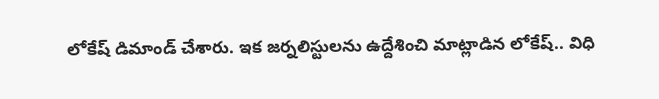లోకేష్ డిమాండ్ చేశారు. ఇక జర్నలిస్టులను ఉద్దేశించి మాట్లాడిన లోకేష్.. విధి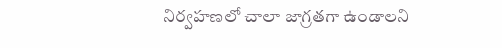నిర్వహణలో చాలా జాగ్రతగా ఉండాలని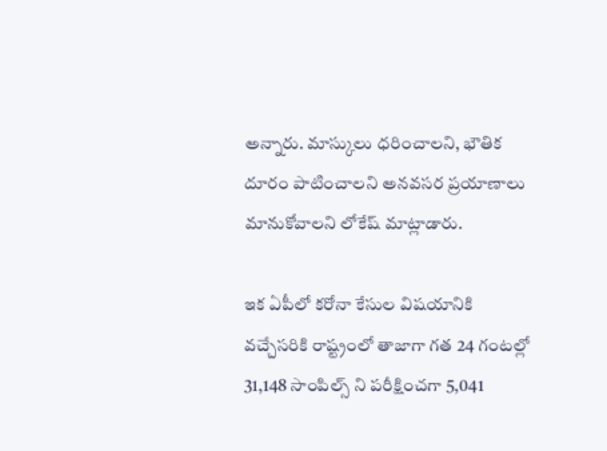అన్నారు. మాస్కులు ధరించాలని, భౌతిక దూరం పాటించాలని అన‌వ‌స‌ర ప్రయాణాలు మానుకోవాల‌ని లోకేష్ మాట్లాడారు.

ఇక ఏపీలో కరోనా కేసుల విషయానికి వచ్చేసరికి రాష్ట్రంలో తాజాగా గత 24 గంటల్లో 31,148 సాంపిల్స్‌ ని పరీక్షించగా 5,041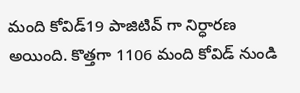మంది కోవిడ్‌19 పాజిటివ్‌ గా నిర్ధారణ అయింది. కొత్తగా 1106 మంది కోవిడ్‌ నుండి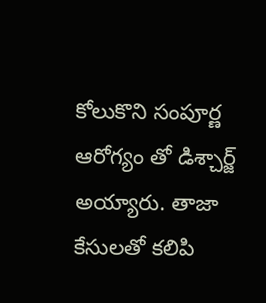కోలుకొని సంపూర్ణ ఆరోగ్యం తో డిశ్చార్జ్‌ అయ్యారు. తాజా కేసులతో కలిపి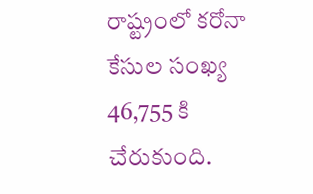రాష్ట్రంలో కరోనా కేసుల సంఖ్య 46,755 కి చేరుకుంది.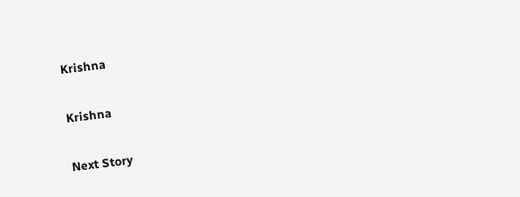Krishna

Krishna

Next Story